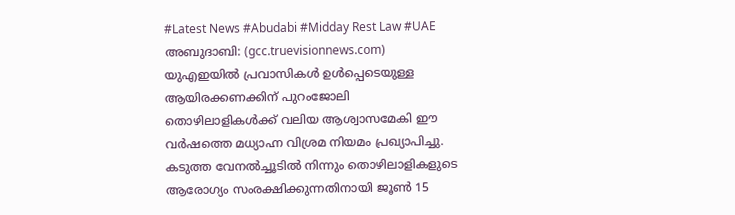#Latest News #Abudabi #Midday Rest Law #UAE
അബുദാബി: (gcc.truevisionnews.com) യുഎഇയിൽ പ്രവാസികൾ ഉൾപ്പെടെയുള്ള ആയിരക്കണക്കിന് പുറംജോലി തൊഴിലാളികൾക്ക് വലിയ ആശ്വാസമേകി ഈ വർഷത്തെ മധ്യാഹ്ന വിശ്രമ നിയമം പ്രഖ്യാപിച്ചു.
കടുത്ത വേനൽച്ചൂടിൽ നിന്നും തൊഴിലാളികളുടെ ആരോഗ്യം സംരക്ഷിക്കുന്നതിനായി ജൂൺ 15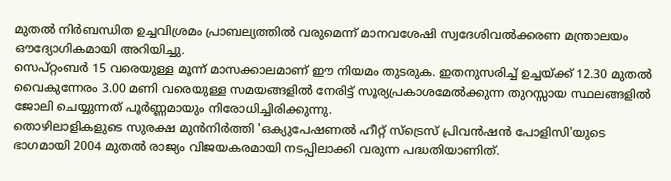മുതൽ നിർബന്ധിത ഉച്ചവിശ്രമം പ്രാബല്യത്തിൽ വരുമെന്ന് മാനവശേഷി സ്വദേശിവൽക്കരണ മന്ത്രാലയം ഔദ്യോഗികമായി അറിയിച്ചു.
സെപ്റ്റംബർ 15 വരെയുള്ള മൂന്ന് മാസക്കാലമാണ് ഈ നിയമം തുടരുക. ഇതനുസരിച്ച് ഉച്ചയ്ക്ക് 12.30 മുതൽ വൈകുന്നേരം 3.00 മണി വരെയുള്ള സമയങ്ങളിൽ നേരിട്ട് സൂര്യപ്രകാശമേൽക്കുന്ന തുറസ്സായ സ്ഥലങ്ങളിൽ ജോലി ചെയ്യുന്നത് പൂർണ്ണമായും നിരോധിച്ചിരിക്കുന്നു.
തൊഴിലാളികളുടെ സുരക്ഷ മുൻനിർത്തി 'ഒക്യുപേഷണൽ ഹീറ്റ് സ്ട്രെസ് പ്രിവൻഷൻ പോളിസി'യുടെ ഭാഗമായി 2004 മുതൽ രാജ്യം വിജയകരമായി നടപ്പിലാക്കി വരുന്ന പദ്ധതിയാണിത്.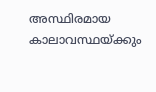അസ്ഥിരമായ കാലാവസ്ഥയ്ക്കും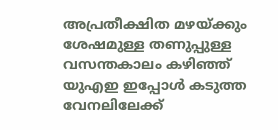അപ്രതീക്ഷിത മഴയ്ക്കും ശേഷമുള്ള തണുപ്പുള്ള വസന്തകാലം കഴിഞ്ഞ് യുഎഇ ഇപ്പോൾ കടുത്ത വേനലിലേക്ക്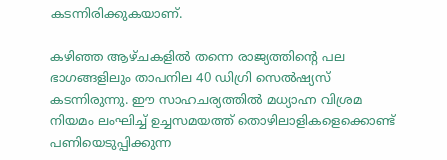കടന്നിരിക്കുകയാണ്.

കഴിഞ്ഞ ആഴ്ചകളിൽ തന്നെ രാജ്യത്തിന്റെ പല ഭാഗങ്ങളിലും താപനില 40 ഡിഗ്രി സെൽഷ്യസ് കടന്നിരുന്നു. ഈ സാഹചര്യത്തിൽ മധ്യാഹ്ന വിശ്രമ നിയമം ലംഘിച്ച് ഉച്ചസമയത്ത് തൊഴിലാളികളെക്കൊണ്ട് പണിയെടുപ്പിക്കുന്ന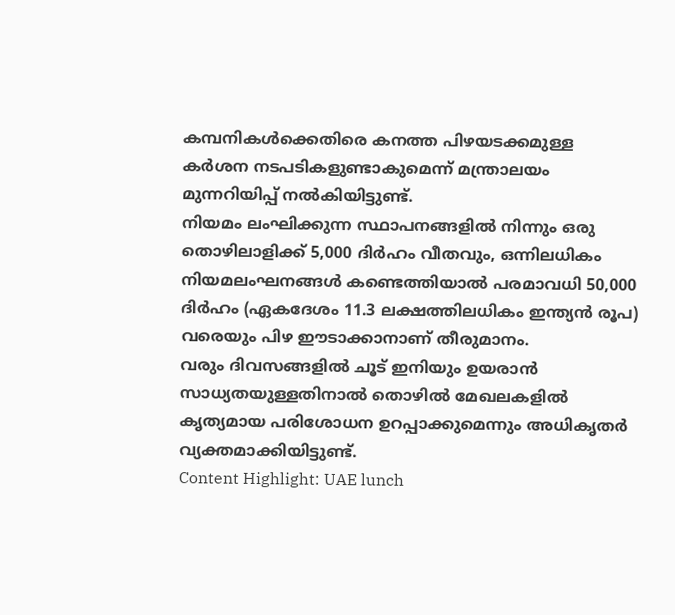കമ്പനികൾക്കെതിരെ കനത്ത പിഴയടക്കമുള്ള കർശന നടപടികളുണ്ടാകുമെന്ന് മന്ത്രാലയം മുന്നറിയിപ്പ് നൽകിയിട്ടുണ്ട്.
നിയമം ലംഘിക്കുന്ന സ്ഥാപനങ്ങളിൽ നിന്നും ഒരു തൊഴിലാളിക്ക് 5,000 ദിർഹം വീതവും, ഒന്നിലധികം നിയമലംഘനങ്ങൾ കണ്ടെത്തിയാൽ പരമാവധി 50,000 ദിർഹം (ഏകദേശം 11.3 ലക്ഷത്തിലധികം ഇന്ത്യൻ രൂപ) വരെയും പിഴ ഈടാക്കാനാണ് തീരുമാനം.
വരും ദിവസങ്ങളിൽ ചൂട് ഇനിയും ഉയരാൻ സാധ്യതയുള്ളതിനാൽ തൊഴിൽ മേഖലകളിൽ കൃത്യമായ പരിശോധന ഉറപ്പാക്കുമെന്നും അധികൃതർ വ്യക്തമാക്കിയിട്ടുണ്ട്.
Content Highlight: UAE lunch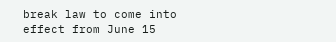break law to come into effect from June 15